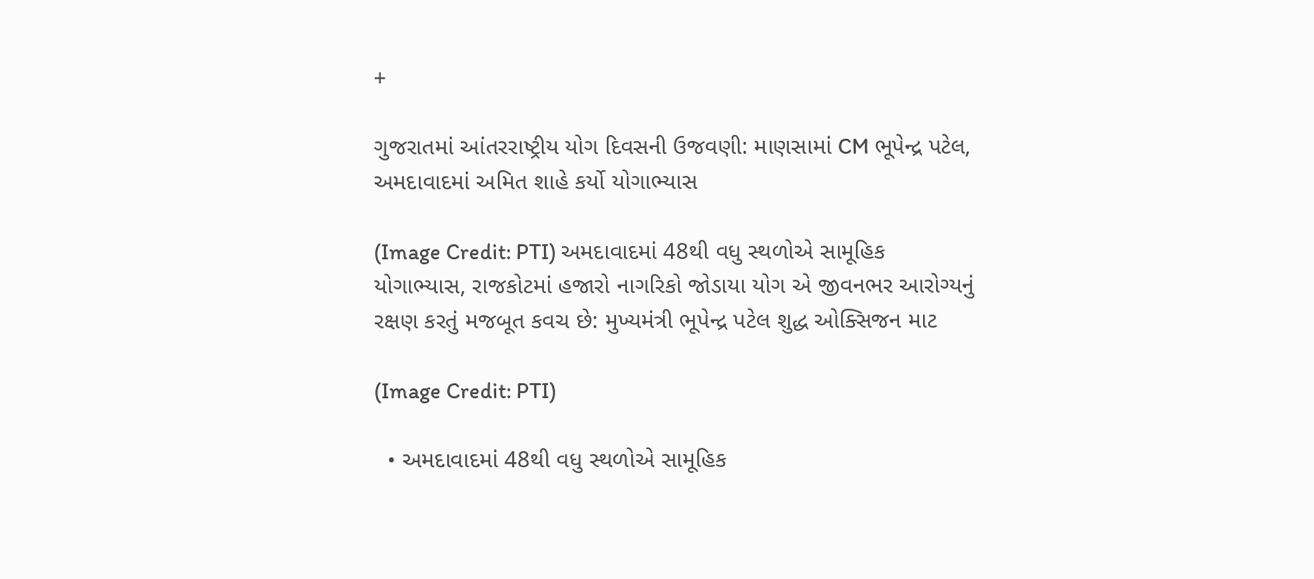+

ગુજરાતમાં આંતરરાષ્ટ્રીય યોગ દિવસની ઉજવણી: માણસામાં CM ભૂપેન્દ્ર પટેલ, અમદાવાદમાં અમિત શાહે કર્યો યોગાભ્યાસ

(Image Credit: PTI) અમદાવાદમાં 48થી વધુ સ્થળોએ સામૂહિક યોગાભ્યાસ, રાજકોટમાં હજારો નાગરિકો જોડાયા યોગ એ જીવનભર આરોગ્યનું રક્ષણ કરતું મજબૂત કવચ છે: મુખ્યમંત્રી ભૂપેન્દ્ર પટેલ શુદ્ધ ઓક્સિજન માટ

(Image Credit: PTI)

  • અમદાવાદમાં 48થી વધુ સ્થળોએ સામૂહિક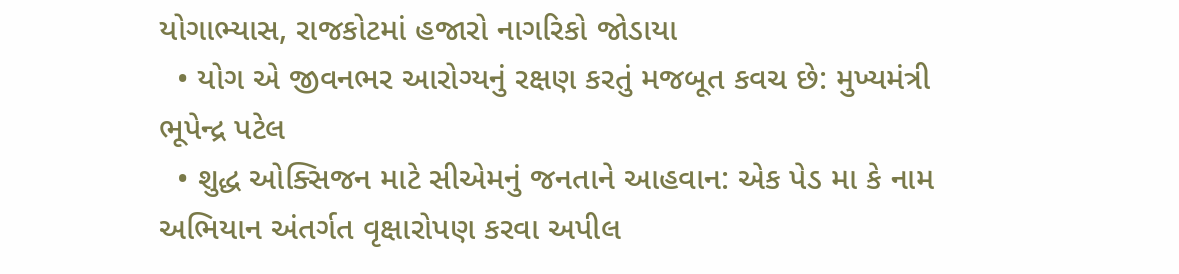યોગાભ્યાસ, રાજકોટમાં હજારો નાગરિકો જોડાયા
  • યોગ એ જીવનભર આરોગ્યનું રક્ષણ કરતું મજબૂત કવચ છે: મુખ્યમંત્રી ભૂપેન્દ્ર પટેલ
  • શુદ્ધ ઓક્સિજન માટે સીએમનું જનતાને આહવાન: એક પેડ મા કે નામ અભિયાન અંતર્ગત વૃક્ષારોપણ કરવા અપીલ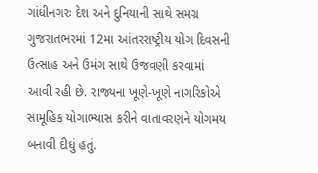ગાંધીનગરઃ દેશ અને દુનિયાની સાથે સમગ્ર ગુજરાતભરમાં 12મા આંતરરાષ્ટ્રીય યોગ દિવસની ઉત્સાહ અને ઉમંગ સાથે ઉજવણી કરવામાં આવી રહી છે. રાજ્યના ખૂણે-ખૂણે નાગરિકોએ સામૂહિક યોગાભ્યાસ કરીને વાતાવરણને યોગમય બનાવી દીધું હતું.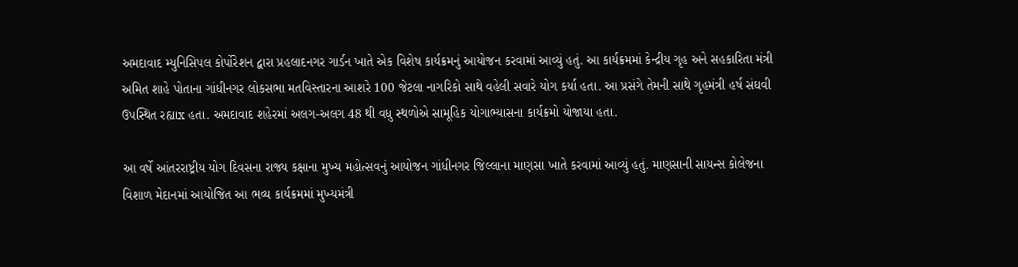અમદાવાદ મ્યુનિસિપલ કોર્પોરેશન દ્વારા પ્રહલાદનગર ગાર્ડન ખાતે એક વિશેષ કાર્યક્રમનું આયોજન કરવામાં આવ્યું હતું. આ કાર્યક્રમમાં કેન્દ્રીય ગૃહ અને સહકારિતા મંત્રી અમિત શાહે પોતાના ગાંધીનગર લોકસભા મતવિસ્તારના આશરે 100 જેટલા નાગરિકો સાથે વહેલી સવારે યોગ કર્યા હતા. આ પ્રસંગે તેમની સાથે ગૃહમંત્રી હર્ષ સંઘવી ઉપસ્થિત રહ્યાx હતા. અમદાવાદ શહેરમાં અલગ-અલગ 48 થી વધુ સ્થળોએ સામૂહિક યોગાભ્યાસના કાર્યક્રમો યોજાયા હતા.

આ વર્ષે આંતરરાષ્ટ્રીય યોગ દિવસના રાજ્ય કક્ષાના મુખ્ય મહોત્સવનું આયોજન ગાંધીનગર જિલ્લાના માણસા ખાતે કરવામાં આવ્યું હતું. માણસાની સાયન્સ કોલેજના વિશાળ મેદાનમાં આયોજિત આ ભવ્ય કાર્યક્રમમાં મુખ્યમંત્રી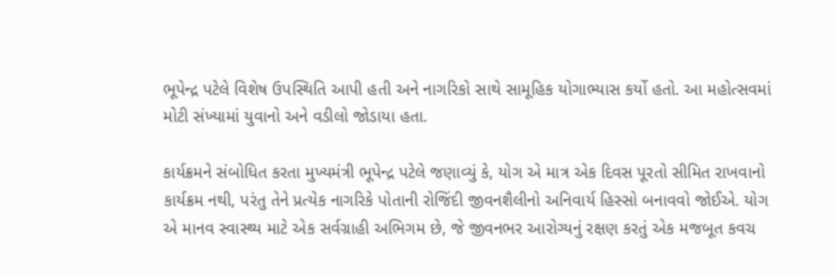ભૂપેન્દ્ર પટેલે વિશેષ ઉપસ્થિતિ આપી હતી અને નાગરિકો સાથે સામૂહિક યોગાભ્યાસ કર્યો હતો. આ મહોત્સવમાં મોટી સંખ્યામાં યુવાનો અને વડીલો જોડાયા હતા.

કાર્યક્રમને સંબોધિત કરતા મુખ્યમંત્રી ભૂપેન્દ્ર પટેલે જણાવ્યું કે, યોગ એ માત્ર એક દિવસ પૂરતો સીમિત રાખવાનો કાર્યક્રમ નથી, પરંતુ તેને પ્રત્યેક નાગરિકે પોતાની રોજિંદી જીવનશૈલીનો અનિવાર્ય હિસ્સો બનાવવો જોઈએ. યોગ એ માનવ સ્વાસ્થ્ય માટે એક સર્વગ્રાહી અભિગમ છે, જે જીવનભર આરોગ્યનું રક્ષણ કરતું એક મજબૂત કવચ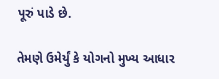પૂરું પાડે છે.

તેમણે ઉમેર્યું કે યોગનો મુખ્ય આધાર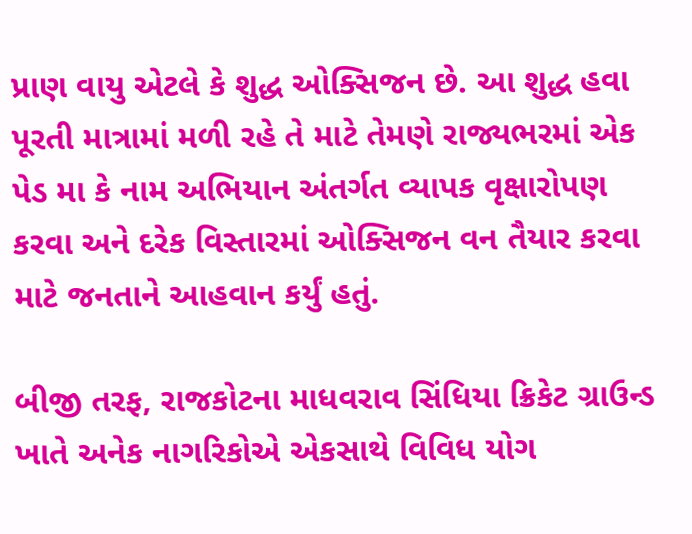પ્રાણ વાયુ એટલે કે શુદ્ધ ઓક્સિજન છે. આ શુદ્ધ હવા પૂરતી માત્રામાં મળી રહે તે માટે તેમણે રાજ્યભરમાં એક પેડ મા કે નામ અભિયાન અંતર્ગત વ્યાપક વૃક્ષારોપણ કરવા અને દરેક વિસ્તારમાં ઓક્સિજન વન તૈયાર કરવા માટે જનતાને આહવાન કર્યું હતું.

બીજી તરફ, રાજકોટના માધવરાવ સિંધિયા ક્રિકેટ ગ્રાઉન્ડ ખાતે અનેક નાગરિકોએ એકસાથે વિવિધ યોગ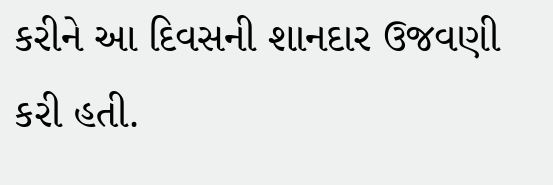કરીને આ દિવસની શાનદાર ઉજવણી કરી હતી.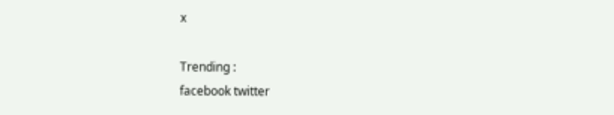x

Trending :
facebook twitter